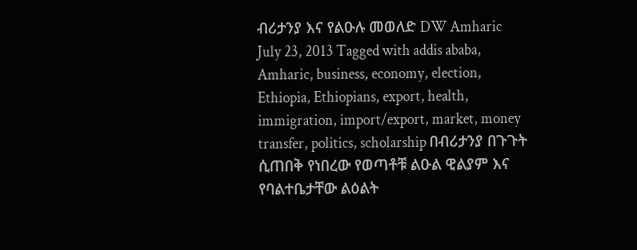ብሪታንያ እና የልዑሉ መወለድ DW Amharic July 23, 2013 Tagged with addis ababa, Amharic, business, economy, election, Ethiopia, Ethiopians, export, health, immigration, import/export, market, money transfer, politics, scholarship በብሪታንያ በጉጉት ሲጠበቅ የነበረው የወጣቶቹ ልዑል ዊልያም እና የባልተቤታቸው ልዕልት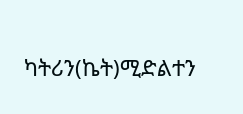ካትሪን(ኬት)ሚድልተን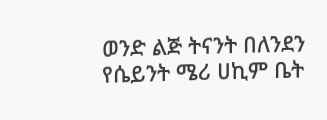ወንድ ልጅ ትናንት በለንደን የሴይንት ሜሪ ሀኪም ቤት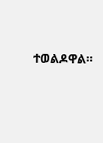ተወልዶዋል።